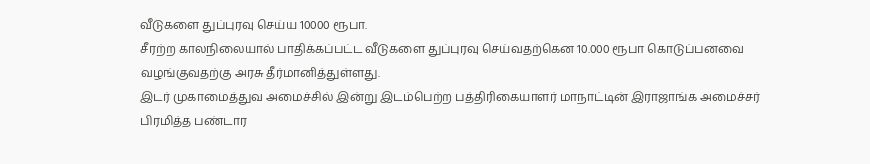வீடுகளை துப்புரவு செய்ய 10000 ரூபா.
சீரற்ற காலநிலையால் பாதிக்கப்பட்ட வீடுகளை துப்புரவு செய்வதற்கென 10.000 ரூபா கொடுப்பனவை வழங்குவதற்கு அரசு தீர்மானித்துள்ளது.
இடர் முகாமைத்துவ அமைச்சில் இன்று இடம்பெற்ற பத்திரிகையாளர் மாநாட்டின் இராஜாங்க அமைச்சர் பிரமித்த பண்டார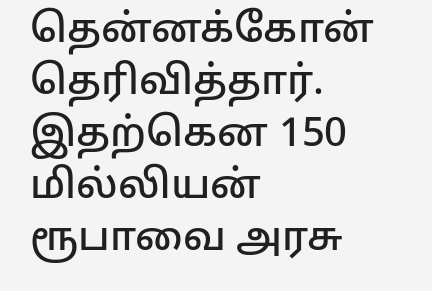தென்னக்கோன் தெரிவித்தார். இதற்கென 150 மில்லியன் ரூபாவை அரசு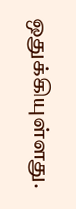ஒதுக்கியுள்ளது.